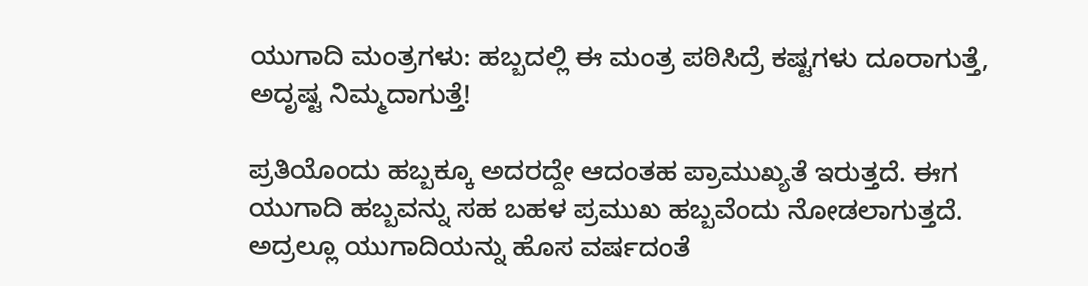ಯುಗಾದಿ ಮಂತ್ರಗಳು: ಹಬ್ಬದಲ್ಲಿ ಈ ಮಂತ್ರ ಪಠಿಸಿದ್ರೆ ಕಷ್ಟಗಳು ದೂರಾಗುತ್ತೆ, ಅದೃಷ್ಟ ನಿಮ್ಮದಾಗುತ್ತೆ!

ಪ್ರತಿಯೊಂದು ಹಬ್ಬಕ್ಕೂ ಅದರದ್ದೇ ಆದಂತಹ ಪ್ರಾಮುಖ್ಯತೆ ಇರುತ್ತದೆ. ಈಗ ಯುಗಾದಿ ಹಬ್ಬವನ್ನು ಸಹ ಬಹಳ ಪ್ರಮುಖ ಹಬ್ಬವೆಂದು ನೋಡಲಾಗುತ್ತದೆ. ಅದ್ರಲ್ಲೂ ಯುಗಾದಿಯನ್ನು ಹೊಸ ವರ್ಷದಂತೆ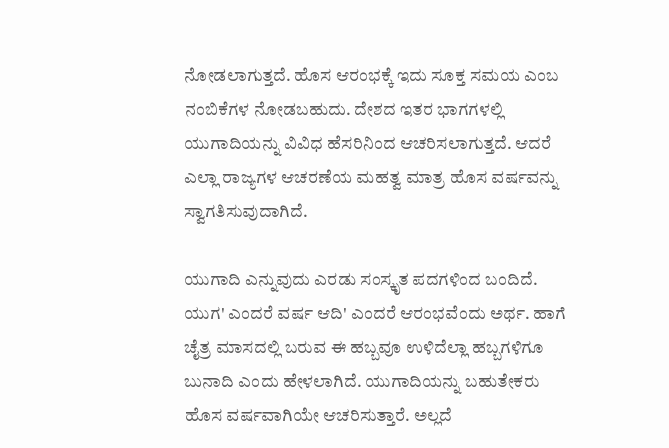ನೋಡಲಾಗುತ್ತದೆ. ಹೊಸ ಆರಂಭಕ್ಕೆ ಇದು ಸೂಕ್ತ ಸಮಯ ಎಂಬ ನಂಬಿಕೆಗಳ ನೋಡಬಹುದು. ದೇಶದ ಇತರ ಭಾಗಗಳಲ್ಲಿ ಯುಗಾದಿಯನ್ನು ವಿವಿಧ ಹೆಸರಿನಿಂದ ಆಚರಿಸಲಾಗುತ್ತದೆ. ಆದರೆ ಎಲ್ಲಾ ರಾಜ್ಯಗಳ ಆಚರಣೆಯ ಮಹತ್ವ ಮಾತ್ರ ಹೊಸ ವರ್ಷವನ್ನು ಸ್ವಾಗತಿಸುವುದಾಗಿದೆ.

ಯುಗಾದಿ ಎನ್ನುವುದು ಎರಡು ಸಂಸ್ಕೃತ ಪದಗಳಿಂದ ಬಂದಿದೆ. ಯುಗ' ಎಂದರೆ ವರ್ಷ ಆದಿ' ಎಂದರೆ ಆರಂಭವೆಂದು ಅರ್ಥ. ಹಾಗೆ ಚೈತ್ರ ಮಾಸದಲ್ಲಿ ಬರುವ ಈ ಹಬ್ಬವೂ ಉಳಿದೆಲ್ಲಾ ಹಬ್ಬಗಳಿಗೂ ಬುನಾದಿ ಎಂದು ಹೇಳಲಾಗಿದೆ. ಯುಗಾದಿಯನ್ನು ಬಹುತೇಕರು ಹೊಸ ವರ್ಷವಾಗಿಯೇ ಆಚರಿಸುತ್ತಾರೆ. ಅಲ್ಲದೆ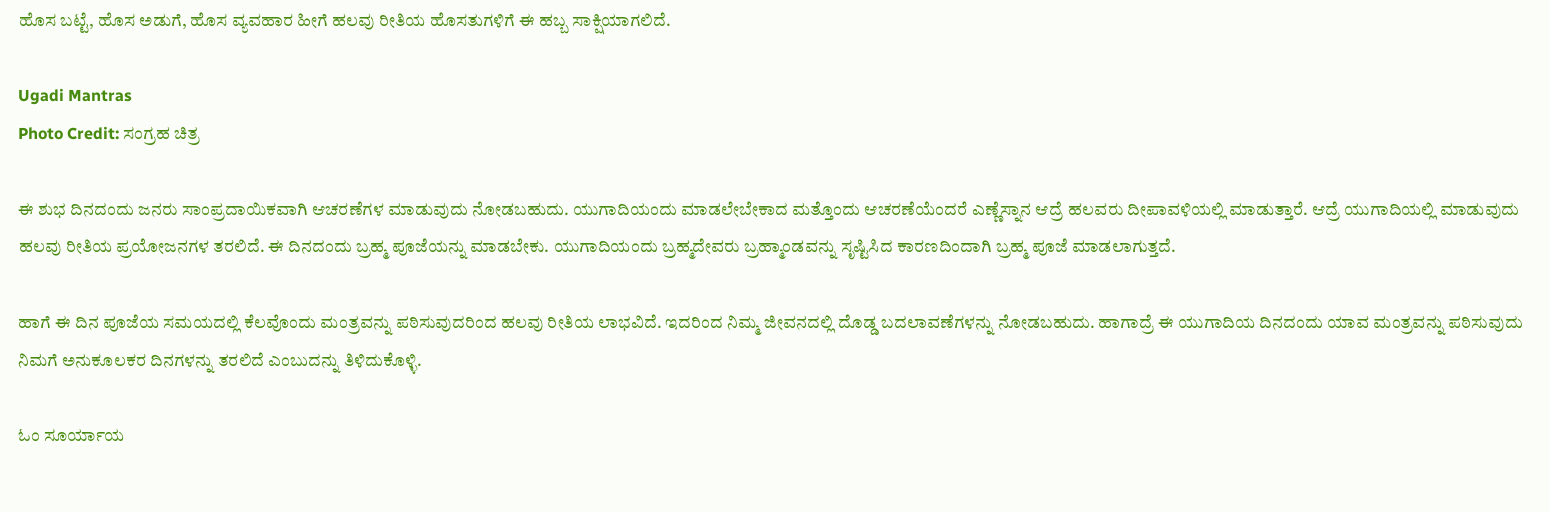ಹೊಸ ಬಟ್ಟೆ, ಹೊಸ ಅಡುಗೆ, ಹೊಸ ವ್ಯವಹಾರ ಹೀಗೆ ಹಲವು ರೀತಿಯ ಹೊಸತುಗಳಿಗೆ ಈ ಹಬ್ಬ ಸಾಕ್ಷಿಯಾಗಲಿದೆ.

Ugadi Mantras
Photo Credit: ಸಂಗ್ರಹ ಚಿತ್ರ

ಈ ಶುಭ ದಿನದಂದು ಜನರು ಸಾಂಪ್ರದಾಯಿಕವಾಗಿ ಆಚರಣೆಗಳ ಮಾಡುವುದು ನೋಡಬಹುದು. ಯುಗಾದಿಯಂದು ಮಾಡಲೇಬೇಕಾದ ಮತ್ತೊಂದು ಆಚರಣೆಯೆಂದರೆ ಎಣ್ಣೆಸ್ನಾನ ಆದ್ರೆ ಹಲವರು ದೀಪಾವಳಿಯಲ್ಲಿ ಮಾಡುತ್ತಾರೆ. ಆದ್ರೆ ಯುಗಾದಿಯಲ್ಲಿ ಮಾಡುವುದು ಹಲವು ರೀತಿಯ ಪ್ರಯೋಜನಗಳ ತರಲಿದೆ. ಈ ದಿನದಂದು ಬ್ರಹ್ಮ ಪೂಜೆಯನ್ನು ಮಾಡಬೇಕು. ಯುಗಾದಿಯಂದು ಬ್ರಹ್ಮದೇವರು ಬ್ರಹ್ಮಾಂಡವನ್ನು ಸೃಷ್ಟಿಸಿದ ಕಾರಣದಿಂದಾಗಿ ಬ್ರಹ್ಮ ಪೂಜೆ ಮಾಡಲಾಗುತ್ತದೆ.

ಹಾಗೆ ಈ ದಿನ ಪೂಜೆಯ ಸಮಯದಲ್ಲಿ ಕೆಲವೊಂದು ಮಂತ್ರವನ್ನು ಪಠಿಸುವುದರಿಂದ ಹಲವು ರೀತಿಯ ಲಾಭವಿದೆ. ಇದರಿಂದ ನಿಮ್ಮ ಜೀವನದಲ್ಲಿ ದೊಡ್ಡ ಬದಲಾವಣೆಗಳನ್ನು ನೋಡಬಹುದು. ಹಾಗಾದ್ರೆ ಈ ಯುಗಾದಿಯ ದಿನದಂದು ಯಾವ ಮಂತ್ರವನ್ನು ಪಠಿಸುವುದು ನಿಮಗೆ ಅನುಕೂಲಕರ ದಿನಗಳನ್ನು ತರಲಿದೆ ಎಂಬುದನ್ನು ತಿಳಿದುಕೊಳ್ಳಿ.

ಓಂ ಸೂರ್ಯಾಯ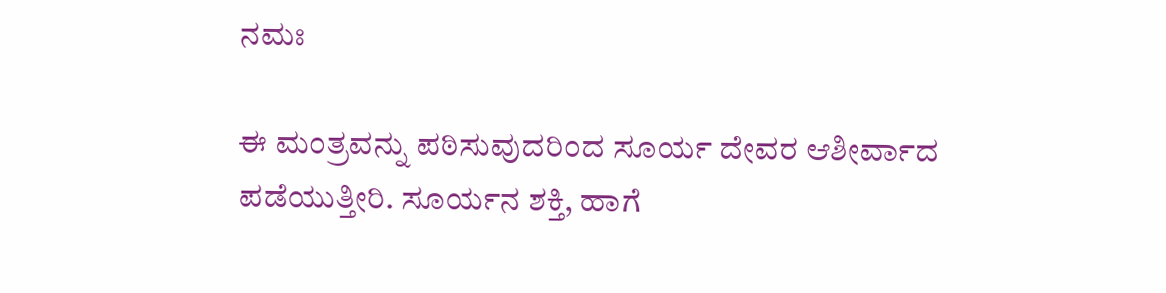ನಮಃ

ಈ ಮಂತ್ರವನ್ನು ಪಠಿಸುವುದರಿಂದ ಸೂರ್ಯ ದೇವರ ಆಶೀರ್ವಾದ ಪಡೆಯುತ್ತೀರಿ. ಸೂರ್ಯನ ಶಕ್ತಿ, ಹಾಗೆ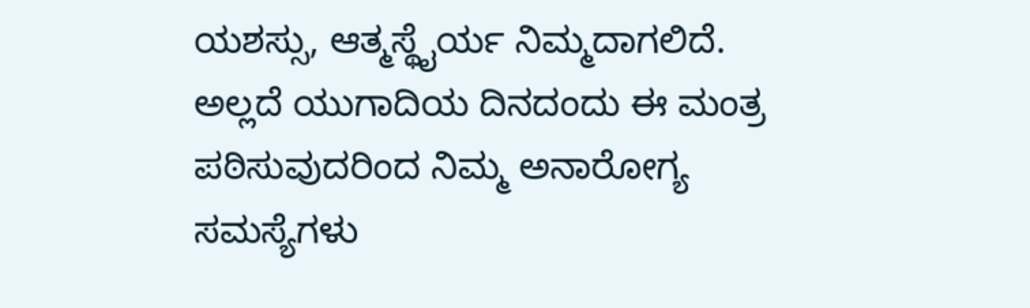ಯಶಸ್ಸು, ಆತ್ಮಸ್ಥೈರ್ಯ ನಿಮ್ಮದಾಗಲಿದೆ. ಅಲ್ಲದೆ ಯುಗಾದಿಯ ದಿನದಂದು ಈ ಮಂತ್ರ ಪಠಿಸುವುದರಿಂದ ನಿಮ್ಮ ಅನಾರೋಗ್ಯ ಸಮಸ್ಯೆಗಳು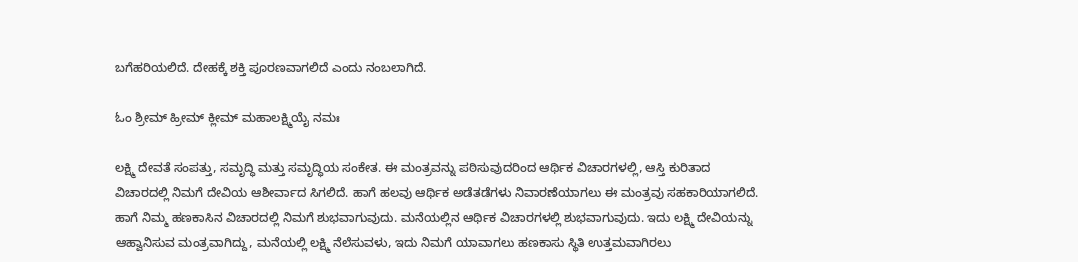ಬಗೆಹರಿಯಲಿದೆ. ದೇಹಕ್ಕೆ ಶಕ್ತಿ ಪೂರಣವಾಗಲಿದೆ ಎಂದು ನಂಬಲಾಗಿದೆ.

ಓಂ ಶ್ರೀಮ್ ಹ್ರೀಮ್ ಕ್ಲೀಮ್ ಮಹಾಲಕ್ಷ್ಮಿಯೈ ನಮಃ

ಲಕ್ಷ್ಮಿ ದೇವತೆ ಸಂಪತ್ತು, ಸಮೃದ್ಧಿ ಮತ್ತು ಸಮೃದ್ಧಿಯ ಸಂಕೇತ. ಈ ಮಂತ್ರವನ್ನು ಪಠಿಸುವುದರಿಂದ ಆರ್ಥಿಕ ವಿಚಾರಗಳಲ್ಲಿ, ಆಸ್ತಿ ಕುರಿತಾದ ವಿಚಾರದಲ್ಲಿ ನಿಮಗೆ ದೇವಿಯ ಆಶೀರ್ವಾದ ಸಿಗಲಿದೆ. ಹಾಗೆ ಹಲವು ಆರ್ಥಿಕ ಅಡೆತಡೆಗಳು ನಿವಾರಣೆಯಾಗಲು ಈ ಮಂತ್ರವು ಸಹಕಾರಿಯಾಗಲಿದೆ. ಹಾಗೆ ನಿಮ್ಮ ಹಣಕಾಸಿನ ವಿಚಾರದಲ್ಲಿ ನಿಮಗೆ ಶುಭವಾಗುವುದು. ಮನೆಯಲ್ಲಿನ ಆರ್ಥಿಕ ವಿಚಾರಗಳಲ್ಲಿ ಶುಭವಾಗುವುದು. ಇದು ಲಕ್ಷ್ಮಿ ದೇವಿಯನ್ನು ಆಹ್ವಾನಿಸುವ ಮಂತ್ರವಾಗಿದ್ದು, ಮನೆಯಲ್ಲಿ ಲಕ್ಷ್ಮಿ ನೆಲೆಸುವಳು, ಇದು ನಿಮಗೆ ಯಾವಾಗಲು ಹಣಕಾಸು ಸ್ಥಿತಿ ಉತ್ತಮವಾಗಿರಲು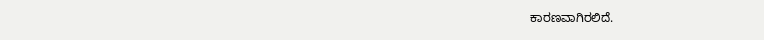ಕಾರಣವಾಗಿರಲಿದೆ.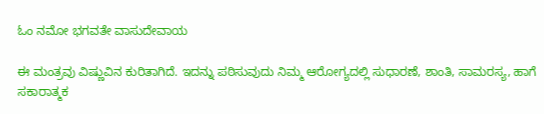ಓಂ ನಮೋ ಭಗವತೇ ವಾಸುದೇವಾಯ

ಈ ಮಂತ್ರವು ವಿಷ್ಣುವಿನ ಕುರಿತಾಗಿದೆ. ಇದನ್ನು ಪಠಿಸುವುದು ನಿಮ್ಮ ಆರೋಗ್ಯದಲ್ಲಿ ಸುಧಾರಣೆ, ಶಾಂತಿ, ಸಾಮರಸ್ಯ, ಹಾಗೆ ಸಕಾರಾತ್ಮಕ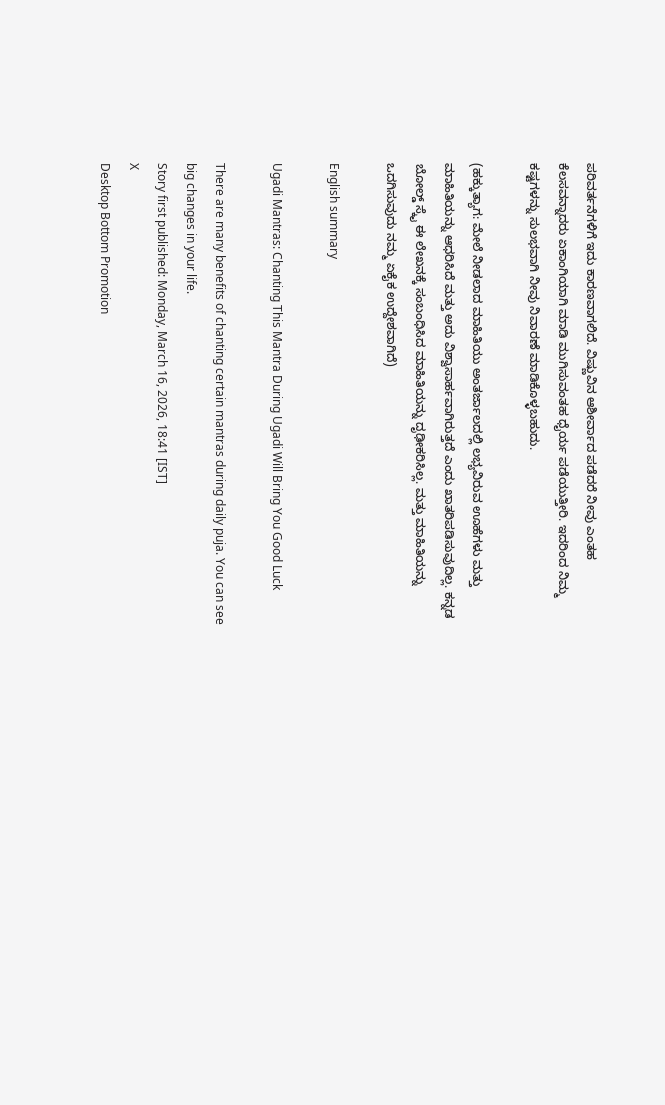ಪರಿವರ್ತನೆಗಳಿಗೆ ಇದು ಕಾರಣವಾಗಲಿದೆ. ವಿಷ್ಣುವಿನ ಆಶೀರ್ವಾದ ಪಡೆದರೆ ನೀವು ಎಂತಹ ಕೆಲಸವನ್ನಾದರು ಏಕಾಂಗಿಯಾಗಿ ಮಾಡಿ ಮುಗಿಸುವಂತಹ ಧೈರ್ಯ ಪಡೆಯುತ್ತೀರಿ. ಇದರಿಂದ ನಿಮ್ಮ ಕಷ್ಟಗಳನ್ನು ಸುಲಭವಾಗಿ ನೀವು ನಿವಾರಣೆ ಮಾಡಿಕೊಳ್ಳಬಹುದು.

(ಹಕ್ಕುತ್ಯಾಗ: ಮೇಲೆ ನೀಡಲಾದ ಮಾಹಿತಿಯು ಅಂತರ್ಜಾಲದಲ್ಲಿ ಲಭ್ಯವಿರುವ ಊಹೆಗಳು ಮತ್ತು ಮಾಹಿತಿಯನ್ನು ಆಧರಿಸಿದೆ ಮತ್ತು ಅದು ವಿಶ್ವಾಸಾರ್ಹವಾಗಿರುತ್ತದೆ ಎಂದು ಖಾತರಿಪಡಿಸುವುದಿಲ್ಲ. ಕನ್ನಡ ಬೋಲ್ಡ್ ಸ್ಕೈ ಈ ಲೇಖನಕ್ಕೆ ಸಂಬಂಧಿಸಿದ ಮಾಹಿತಿಯನ್ನು ದೃಢೀಕರಿಸಿಲ್ಲ. ಮತ್ತು ಮಾಹಿತಿಯನ್ನು ಒದಗಿಸುವುದು ನಮ್ಮ ಏಕೈಕ ಉದ್ದೇಶವಾಗಿದೆ)

English summary

Ugadi Mantras: Chanting This Mantra During Ugadi Will Bring You Good Luck

There are many benefits of chanting certain mantras during daily puja. You can see big changes in your life.
Story first published: Monday, March 16, 2026, 18:41 [IST]
X
Desktop Bottom Promotion